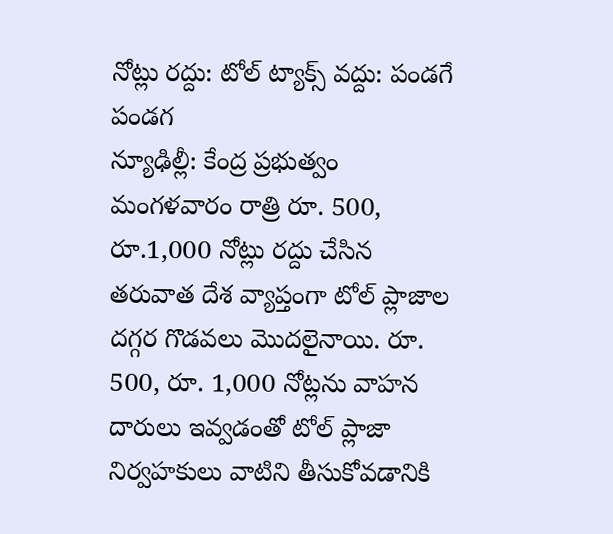నోట్లు రద్దు: టోల్ ట్యాక్స్ వద్దు: పండగే పండగ
న్యూఢిల్లీ: కేంద్ర ప్రభుత్వం మంగళవారం రాత్రి రూ. 500, రూ.1,000 నోట్లు రద్దు చేసిన తరువాత దేశ వ్యాప్తంగా టోల్ ప్లాజాల దగ్గర గొడవలు మొదలైనాయి. రూ. 500, రూ. 1,000 నోట్లను వాహన దారులు ఇవ్వడంతో టోల్ ప్లాజా నిర్వహకులు వాటిని తీసుకోవడానికి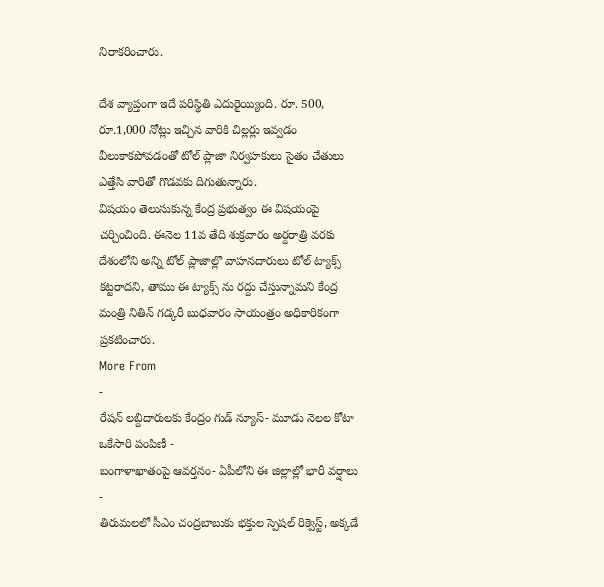నిరాకరించారు.

దేశ వ్యాప్తంగా ఇదే పరిస్థితి ఎదురైయ్యింది. రూ. 500, రూ.1,000 నోట్లు ఇచ్చిన వారికి చిల్లర్లు ఇవ్వడం వీలుకాకపోవడంతో టోల్ ప్లాజా నిర్వహకులు సైతం చేతులు ఎత్తేసి వారితో గొడవకు దిగుతున్నారు.
విషయం తెలుసుకున్న కేంద్ర ప్రభుత్వం ఈ విషయంపై చర్చించింది. ఈనెల 11వ తేది శుక్రవారం అర్దరాత్రి వరకు దేశంలోని అన్ని టోల్ ప్లాజాల్లొ వాహనదారులు టోల్ ట్యాక్స్ కట్టరాదని, తాము ఈ ట్యాక్స్ ను రద్దు చేస్తున్నామని కేంద్ర మంత్రి నితిన్ గడ్కరీ బుధవారం సాయంత్రం అధికారికంగా ప్రకటించారు.
More From
-
రేషన్ లబ్దిదారులకు కేంద్రం గుడ్ న్యూస్- మూడు నెలల కోటా ఒకేసారి పంపిణీ -
బంగాళాఖాతంపై ఆవర్తనం- ఏపీలోని ఈ జిల్లాల్లో భారీ వర్షాలు -
తిరుమలలో సీఎం చంద్రబాబుకు భక్తుల స్పెషల్ రిక్వెస్ట్, అక్కడే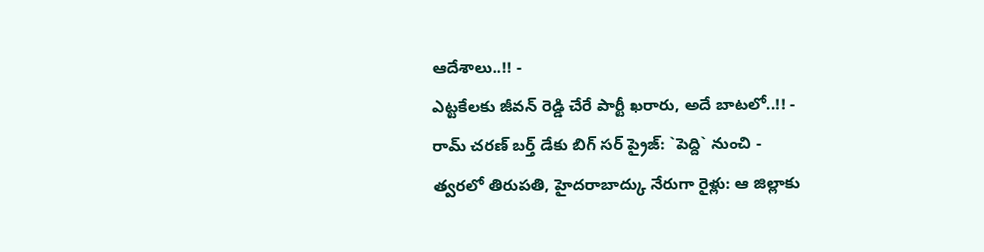ఆదేశాలు..!! -
ఎట్టకేలకు జీవన్ రెడ్డి చేరే పార్టీ ఖరారు, అదే బాటలో..!! -
రామ్ చరణ్ బర్త్ డేకు బిగ్ సర్ ప్రైజ్: `పెద్ది` నుంచి -
త్వరలో తిరుపతి, హైదరాబాద్కు నేరుగా రైళ్లు: ఆ జిల్లాకు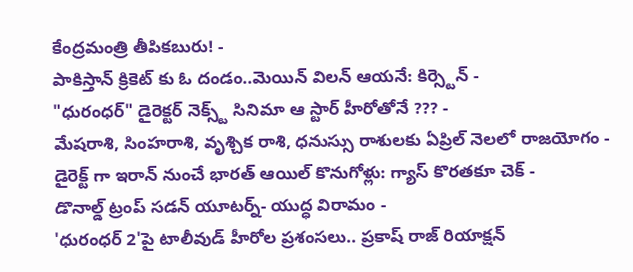కేంద్రమంత్రి తీపికబురు! -
పాకిస్తాన్ క్రికెట్ కు ఓ దండం..మెయిన్ విలన్ ఆయనే: కిర్స్టెన్ -
"ధురంధర్" డైరెక్టర్ నెక్స్ట్ సినిమా ఆ స్టార్ హీరోతోనే ??? -
మేషరాశి, సింహరాశి, వృశ్చిక రాశి, ధనుస్సు రాశులకు ఏప్రిల్ నెలలో రాజయోగం -
డైరెక్ట్ గా ఇరాన్ నుంచే భారత్ ఆయిల్ కొనుగోళ్లు: గ్యాస్ కొరతకూ చెక్ -
డొనాల్డ్ ట్రంప్ సడన్ యూటర్న్- యుద్ధ విరామం -
'ధురంధర్ 2'పై టాలీవుడ్ హీరోల ప్రశంసలు.. ప్రకాష్ రాజ్ రియాక్షన్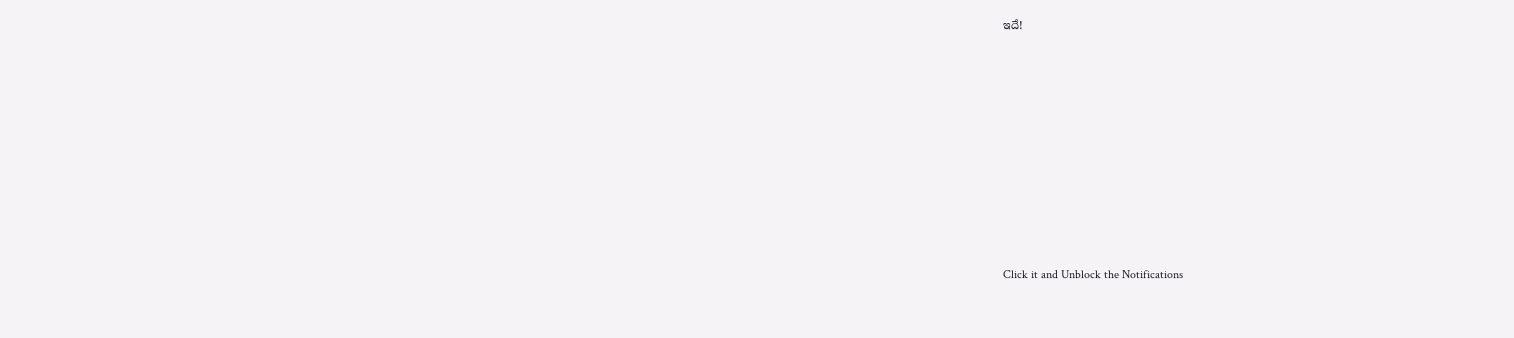ఇదే!












Click it and Unblock the Notifications